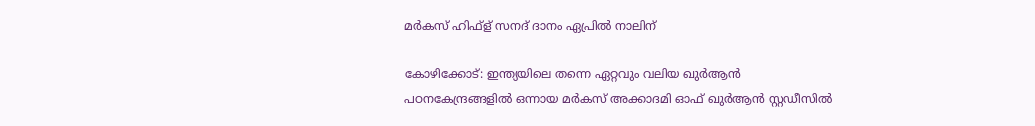മർകസ് ഹിഫ്ള് സനദ് ദാനം ഏപ്രിൽ നാലിന്

കോഴിക്കോട്: ഇന്ത്യയിലെ തന്നെ ഏറ്റവും വലിയ ഖുർആൻ പഠനകേന്ദ്രങ്ങളിൽ ഒന്നായ മർകസ് അക്കാദമി ഓഫ് ഖുർആൻ സ്റ്റഡീസിൽ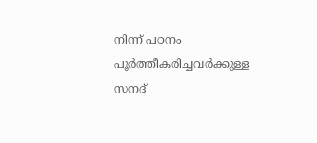നിന്ന് പഠനം പൂർത്തീകരിച്ചവർക്കുള്ള സനദ്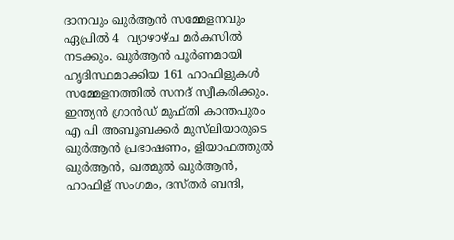ദാനവും ഖുർആൻ സമ്മേളനവും ഏപ്രിൽ 4  വ്യാഴാഴ്ച മർകസിൽ നടക്കും. ഖുർആൻ പൂർണമായി ഹൃദിസ്ഥമാക്കിയ 161 ഹാഫിളുകൾ സമ്മേളനത്തിൽ സനദ് സ്വീകരിക്കും. ഇന്ത്യൻ ഗ്രാൻഡ് മുഫ്തി കാന്തപുരം എ പി അബൂബക്കർ മുസ്‌ലിയാരുടെ ഖുർആൻ പ്രഭാഷണം, ളിയാഫത്തുൽ ഖുർആൻ, ഖത്മുൽ ഖുർആൻ, ഹാഫിള് സംഗമം, ദസ്തർ ബന്ദി,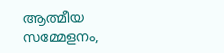ആത്മീയ സമ്മേളനം,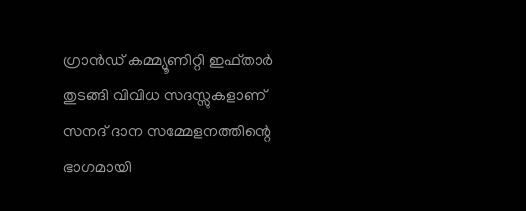ഗ്രാൻഡ് കമ്മ്യൂണിറ്റി ഇഫ്താർ തുടങ്ങി വിവിധ സദസ്സുകളാണ് സനദ് ദാന സമ്മേളനത്തിന്റെ ഭാഗമായി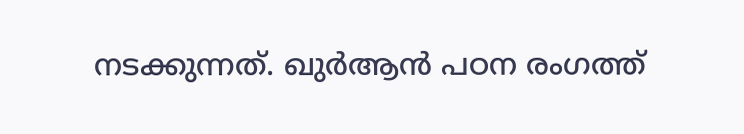നടക്കുന്നത്. ഖുർആൻ പഠന രംഗത്ത്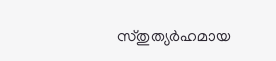സ്‌തുത്യർഹമായ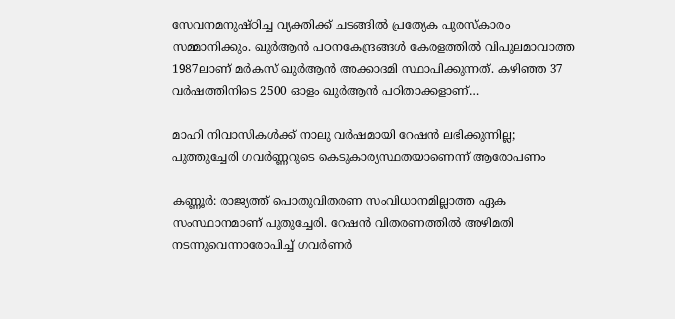സേവനമനുഷ്ഠിച്ച വ്യക്തിക്ക് ചടങ്ങിൽ പ്രത്യേക പുരസ്കാരം സമ്മാനിക്കും. ഖുർആൻ പഠനകേന്ദ്രങ്ങൾ കേരളത്തിൽ വിപുലമാവാത്ത 1987ലാണ് മർകസ് ഖുർആൻ അക്കാദമി സ്ഥാപിക്കുന്നത്. കഴിഞ്ഞ 37 വർഷത്തിനിടെ 2500 ഓളം ഖുർആൻ പഠിതാക്കളാണ്…

മാഹി നിവാസികള്‍ക്ക് നാലു വര്‍ഷമായി റേഷന്‍ ലഭിക്കുന്നില്ല; പുത്തുച്ചേരി ഗവര്‍ണ്ണറുടെ കെടുകാര്യസ്ഥതയാണെന്ന് ആരോപണം

കണ്ണൂർ: രാജ്യത്ത് പൊതുവിതരണ സംവിധാനമില്ലാത്ത ഏക സംസ്ഥാനമാണ് പുതുച്ചേരി. റേഷൻ വിതരണത്തിൽ അഴിമതി നടന്നുവെന്നാരോപിച്ച് ഗവർണർ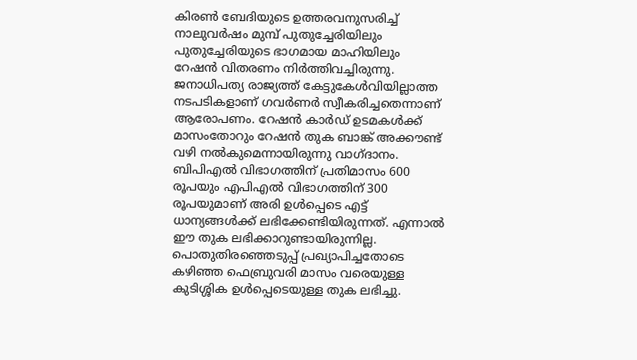കിരൺ ബേദിയുടെ ഉത്തരവനുസരിച്ച് നാലുവർഷം മുമ്പ് പുതുച്ചേരിയിലും പുതുച്ചേരിയുടെ ഭാഗമായ മാഹിയിലും റേഷൻ വിതരണം നിർത്തിവച്ചിരുന്നു. ജനാധിപത്യ രാജ്യത്ത് കേട്ടുകേൾവിയില്ലാത്ത നടപടികളാണ് ഗവർണർ സ്വീകരിച്ചതെന്നാണ് ആരോപണം. റേഷൻ കാർഡ് ഉടമകൾക്ക് മാസംതോറും റേഷൻ തുക ബാങ്ക് അക്കൗണ്ട് വഴി നൽകുമെന്നായിരുന്നു വാഗ്ദാനം. ബിപിഎൽ വിഭാഗത്തിന് പ്രതിമാസം 600 രൂപയും എപിഎൽ വിഭാഗത്തിന് 300 രൂപയുമാണ് അരി ഉൾപ്പെടെ എട്ട് ധാന്യങ്ങൾക്ക് ലഭിക്കേണ്ടിയിരുന്നത്. എന്നാൽ ഈ തുക ലഭിക്കാറുണ്ടായിരുന്നില്ല. പൊതുതിരഞ്ഞെടുപ്പ് പ്രഖ്യാപിച്ചതോടെ കഴിഞ്ഞ ഫെബ്രുവരി മാസം വരെയുള്ള കുടിശ്ശിക ഉൾപ്പെടെയുള്ള തുക ലഭിച്ചു.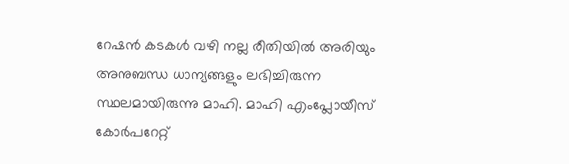റേഷൻ കടകൾ വഴി നല്ല രീതിയില്‍ അരിയും അനുബന്ധ ധാന്യങ്ങളും ലഭിച്ചിരുന്ന സ്ഥലമായിരുന്നു മാഹി. മാഹി എംപ്ലോയീസ് കോർപറേറ്റ്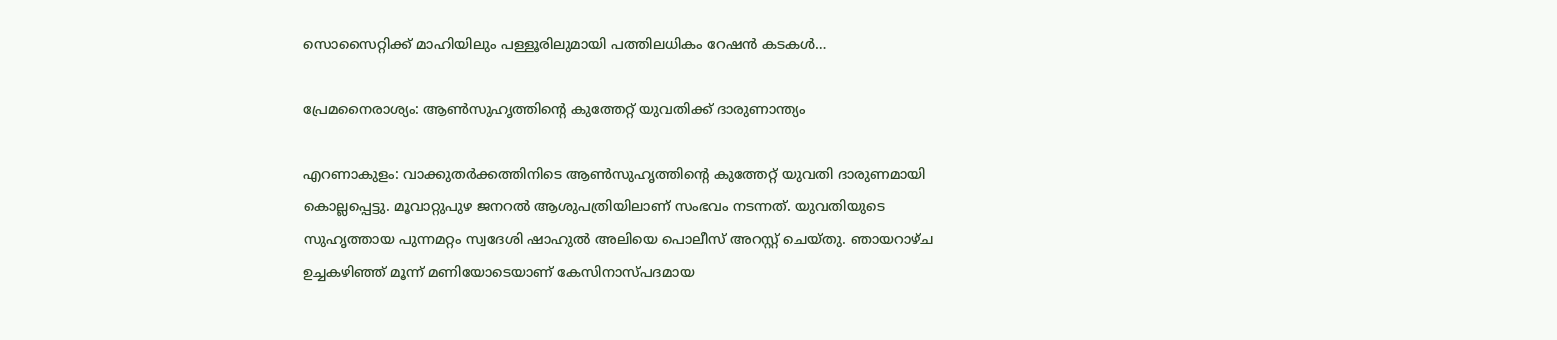സൊസൈറ്റിക്ക് മാഹിയിലും പള്ളൂരിലുമായി പത്തിലധികം റേഷൻ കടകൾ…

പ്രേമനൈരാശ്യം: ആണ്‍സുഹൃത്തിന്റെ കുത്തേറ്റ് യുവതിക്ക് ദാരുണാന്ത്യം

എറണാകുളം: വാക്കുതര്‍ക്കത്തിനിടെ ആണ്‍സുഹൃത്തിന്റെ കുത്തേറ്റ് യുവതി ദാരുണമായി കൊല്ലപ്പെട്ടു. മൂവാറ്റുപുഴ ജനറൽ ആശുപത്രിയിലാണ് സംഭവം നടന്നത്. യുവതിയുടെ സുഹൃത്തായ പുന്നമറ്റം സ്വദേശി ഷാഹുൽ അലിയെ പൊലീസ് അറസ്റ്റ് ചെയ്തു. ഞായറാഴ്ച ഉച്ചകഴിഞ്ഞ് മൂന്ന് മണിയോടെയാണ് കേസിനാസ്പദമായ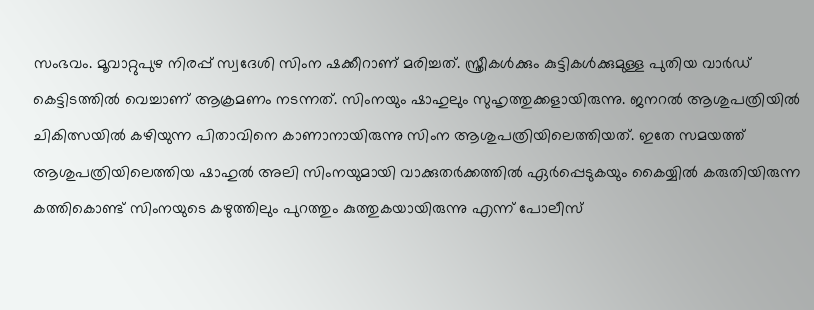സംഭവം. മൂവാറ്റുപുഴ നിരപ്പ് സ്വദേശി സിംന ഷക്കീറാണ് മരിച്ചത്. സ്ത്രീകൾക്കും കുട്ടികൾക്കുമുള്ള പുതിയ വാർഡ് കെട്ടിടത്തില്‍ വെച്ചാണ് ആക്രമണം നടന്നത്. സിംനയും ഷാഹുലും സുഹൃത്തുക്കളായിരുന്നു. ജനറൽ ആശുപത്രിയിൽ ചികിത്സയില്‍ കഴിയുന്ന പിതാവിനെ കാണാനായിരുന്നു സിംന ആശുപത്രിയിലെത്തിയത്. ഇതേ സമയത്ത് ആശുപത്രിയിലെത്തിയ ഷാഹുല്‍ അലി സിംനയുമായി വാക്കുതർക്കത്തിൽ ഏർപ്പെടുകയും കൈയ്യിൽ കരുതിയിരുന്ന കത്തികൊണ്ട് സിംനയുടെ കഴുത്തിലും പുറത്തും കുത്തുകയായിരുന്നു എന്ന് പോലീസ്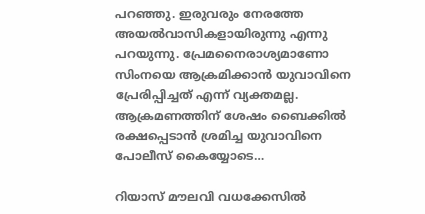പറഞ്ഞു. ഇരുവരും നേരത്തേ അയൽവാസികളായിരുന്നു എന്നു പറയുന്നു. പ്രേമനൈരാശ്യമാണോ സിംനയെ ആക്രമിക്കാന്‍ യുവാവിനെ പ്രേരിപ്പിച്ചത് എന്ന് വ്യക്തമല്ല. ആക്രമണത്തിന് ശേഷം ബൈക്കിൽ രക്ഷപ്പെടാൻ ശ്രമിച്ച യുവാവിനെ പോലീസ് കൈയ്യോടെ…

റിയാസ് മൗലവി വധക്കേസില്‍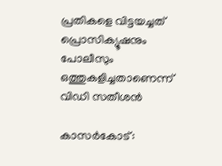പ്രതികളെ വിട്ടയച്ചത് പ്രൊസിക്യൂഷനും പോലീസും ഒത്തുകളിച്ചതാണെന്ന് വിഡി സതീശന്‍

കാസർകോട്: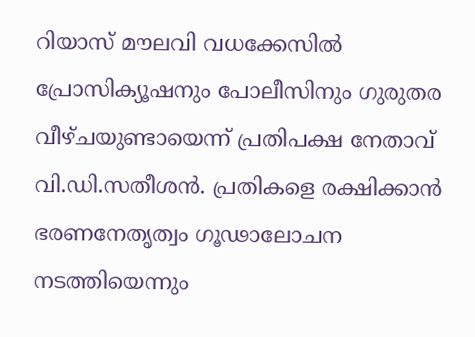റിയാസ് മൗലവി വധക്കേസിൽ പ്രോസിക്യൂഷനും പോലീസിനും ഗുരുതര വീഴ്ചയുണ്ടായെന്ന് പ്രതിപക്ഷ നേതാവ് വി.ഡി.സതീശൻ. പ്രതികളെ രക്ഷിക്കാൻ ഭരണനേതൃത്വം ഗൂഢാലോചന നടത്തിയെന്നും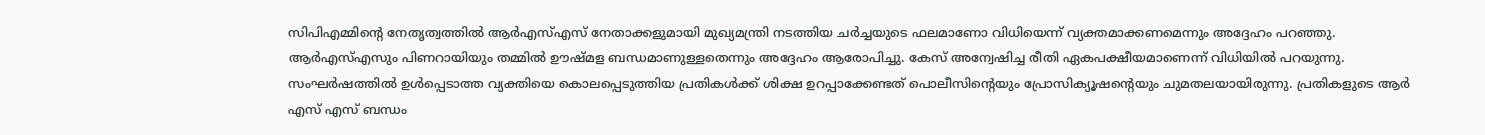സിപിഎമ്മിൻ്റെ നേതൃത്വത്തിൽ ആർഎസ്എസ് നേതാക്കളുമായി മുഖ്യമന്ത്രി നടത്തിയ ചർച്ചയുടെ ഫലമാണോ വിധിയെന്ന് വ്യക്തമാക്കണമെന്നും അദ്ദേഹം പറഞ്ഞു. ആർഎസ്എസും പിണറായിയും തമ്മിൽ ഊഷ്മള ബന്ധമാണുള്ളതെന്നും അദ്ദേഹം ആരോപിച്ചു. കേസ് അന്വേഷിച്ച രീതി ഏകപക്ഷീയമാണെന്ന് വിധിയില്‍ പറയുന്നു. സംഘർഷത്തിൽ ഉള്‍പ്പെടാത്ത വ്യക്തിയെ കൊലപ്പെടുത്തിയ പ്രതികൾക്ക് ശിക്ഷ ഉറപ്പാക്കേണ്ടത് പൊലീസിന്‍റെയും പ്രോസിക്യൂഷന്‍റെയും ചുമതലയായിരുന്നു. പ്രതികളുടെ ആർ എസ് എസ് ബന്ധം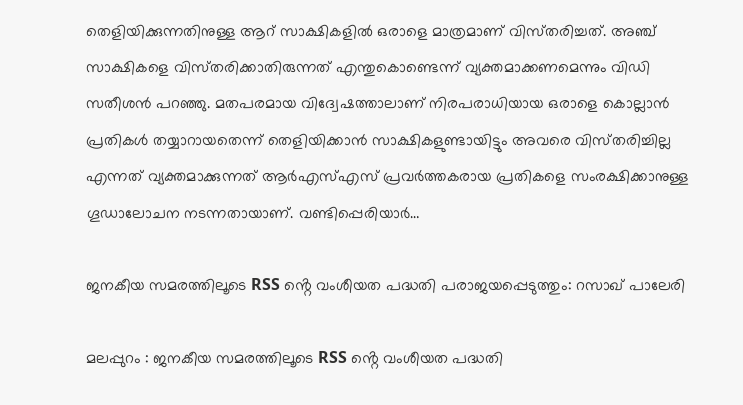തെളിയിക്കുന്നതിനുള്ള ആറ് സാക്ഷികളിൽ ഒരാളെ മാത്രമാണ് വിസ്‌തരിച്ചത്. അഞ്ച് സാക്ഷികളെ വിസ്‌തരിക്കാതിരുന്നത് എന്തുകൊണ്ടെന്ന് വ്യക്തമാക്കണമെന്നും വിഡി സതീശൻ പറഞ്ഞു. മതപരമായ വിദ്വേഷത്താലാണ് നിരപരാധിയായ ഒരാളെ കൊല്ലാൻ പ്രതികൾ തയ്യാറായതെന്ന് തെളിയിക്കാൻ സാക്ഷികളുണ്ടായിട്ടും അവരെ വിസ്‌തരിച്ചില്ല എന്നത് വ്യക്തമാക്കുന്നത് ആർഎസ്എസ് പ്രവർത്തകരായ പ്രതികളെ സംരക്ഷിക്കാനുള്ള ഗൂഡാലോചന നടന്നതായാണ്. വണ്ടിപ്പെരിയാർ…

ജനകീയ സമരത്തിലൂടെ RSS ൻ്റെ വംശീയത പദ്ധതി പരാജയപ്പെടുത്തും: റസാഖ് പാലേരി

മലപ്പുറം : ജനകീയ സമരത്തിലൂടെ RSS ൻ്റെ വംശീയത പദ്ധതി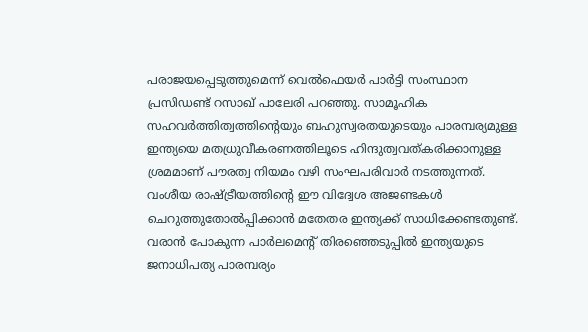പരാജയപ്പെടുത്തുമെന്ന് വെൽഫെയർ പാർട്ടി സംസ്ഥാന പ്രസിഡണ്ട് റസാഖ് പാലേരി പറഞ്ഞു. സാമൂഹിക സഹവർത്തിത്വത്തിന്റെയും ബഹുസ്വരതയുടെയും പാരമ്പര്യമുള്ള ഇന്ത്യയെ മതധ്രുവീകരണത്തിലൂടെ ഹിന്ദുത്വവത്കരിക്കാനുള്ള ശ്രമമാണ് പൗരത്വ നിയമം വഴി സംഘപരിവാർ നടത്തുന്നത്. വംശീയ രാഷ്ട്രീയത്തിന്റെ ഈ വിദ്വേശ അജണ്ടകൾ ചെറുത്തുതോൽപ്പിക്കാൻ മതേതര ഇന്ത്യക്ക് സാധിക്കേണ്ടതുണ്ട്. വരാൻ പോകുന്ന പാർലമെന്റ് തിരഞ്ഞെടുപ്പിൽ ഇന്ത്യയുടെ ജനാധിപത്യ പാരമ്പര്യം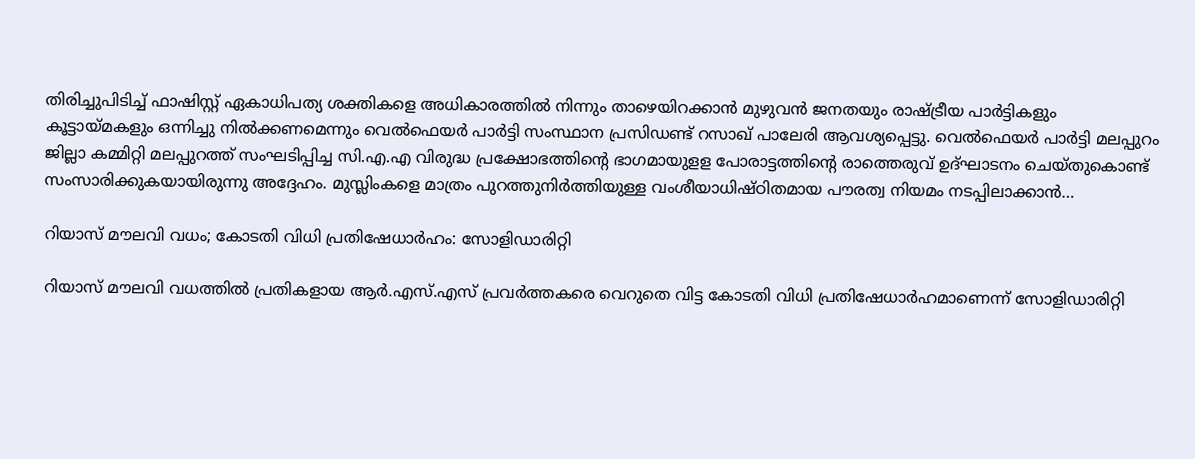തിരിച്ചുപിടിച്ച് ഫാഷിസ്റ്റ് ഏകാധിപത്യ ശക്തികളെ അധികാരത്തിൽ നിന്നും താഴെയിറക്കാൻ മുഴുവൻ ജനതയും രാഷ്ട്രീയ പാർട്ടികളും കൂട്ടായ്മകളും ഒന്നിച്ചു നിൽക്കണമെന്നും വെൽഫെയർ പാർട്ടി സംസ്ഥാന പ്രസിഡണ്ട് റസാഖ് പാലേരി ആവശ്യപ്പെട്ടു. വെൽഫെയർ പാർട്ടി മലപ്പുറം ജില്ലാ കമ്മിറ്റി മലപ്പുറത്ത് സംഘടിപ്പിച്ച സി.എ.എ വിരുദ്ധ പ്രക്ഷോഭത്തിന്റെ ഭാഗമായുളള പോരാട്ടത്തിന്റെ രാത്തെരുവ് ഉദ്ഘാടനം ചെയ്തുകൊണ്ട് സംസാരിക്കുകയായിരുന്നു അദ്ദേഹം. മുസ്ലിംകളെ മാത്രം പുറത്തുനിർത്തിയുള്ള വംശീയാധിഷ്ഠിതമായ പൗരത്വ നിയമം നടപ്പിലാക്കാൻ…

റിയാസ് മൗലവി വധം; കോടതി വിധി പ്രതിഷേധാർഹം: സോളിഡാരിറ്റി

റിയാസ് മൗലവി വധത്തിൽ പ്രതികളായ ആർ.എസ്.എസ് പ്രവർത്തകരെ വെറുതെ വിട്ട കോടതി വിധി പ്രതിഷേധാർഹമാണെന്ന് സോളിഡാരിറ്റി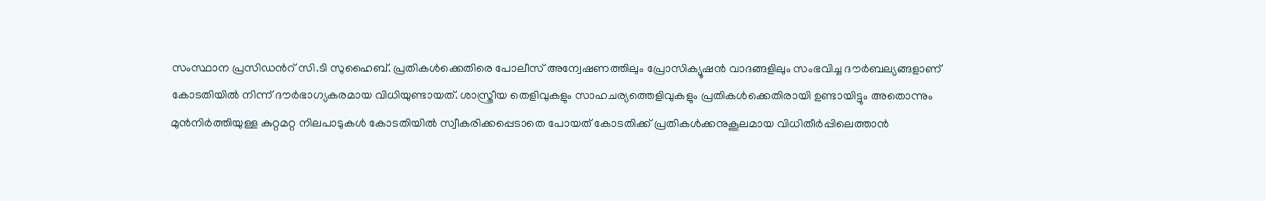സംസ്ഥാന പ്രസിഡൻറ് സി.ടി സുഹൈബ്. പ്രതികൾക്കെതിരെ പോലീസ് അന്വേഷണത്തിലും പ്രോസിക്യൂഷൻ വാദങ്ങളിലും സംഭവിച്ച ദൗർബല്യങ്ങളാണ് കോടതിയിൽ നിന്ന് ദൗർഭാഗ്യകരമായ വിധിയുണ്ടായത്. ശാസ്ത്രീയ തെളിവുകളും സാഹചര്യത്തെളിവുകളും പ്രതികൾക്കെതിരായി ഉണ്ടായിട്ടും അതൊന്നും മുൻനിർത്തിയുള്ള കുറ്റമറ്റ നിലപാടുകൾ കോടതിയിൽ സ്വീകരിക്കപ്പെടാതെ പോയത് കോടതിക്ക് പ്രതികൾക്കനുകൂലമായ വിധിതീർപ്പിലെത്താൻ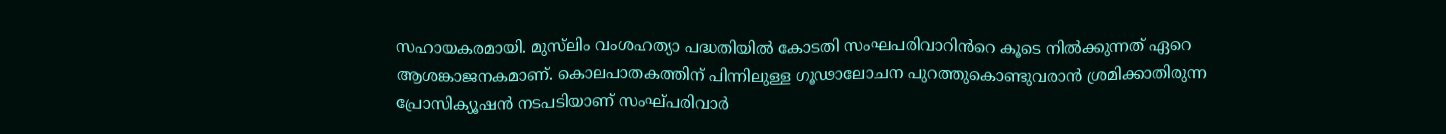സഹായകരമായി. മുസ്‍ലിം വംശഹത്യാ പദ്ധതിയിൽ കോടതി സംഘപരിവാറിൻറെ കൂടെ നിൽക്കുന്നത് ഏറെ ആശങ്കാജനകമാണ്. കൊലപാതകത്തിന് പിന്നിലുള്ള ഗൂഢാലോചന പുറത്തുകൊണ്ടുവരാൻ ശ്രമിക്കാതിരുന്ന പ്രോസിക്യൂഷൻ നടപടിയാണ് സംഘ്പരിവാർ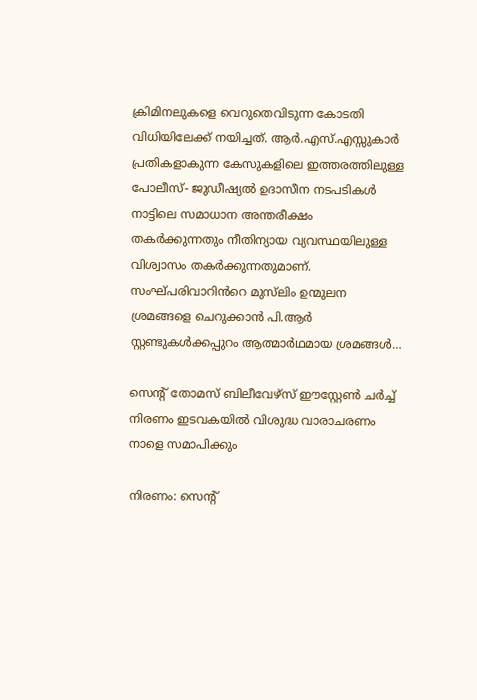ക്രിമിനലുകളെ വെറുതെവിടുന്ന കോടതി വിധിയിലേക്ക് നയിച്ചത്. ആർ.എസ്.എസ്സുകാർ പ്രതികളാകുന്ന കേസുകളിലെ ഇത്തരത്തിലുള്ള പോലീസ്- ജുഡീഷ്യൽ ഉദാസീന നടപടികൾ നാട്ടിലെ സമാധാന അന്തരീക്ഷം തകർക്കുന്നതും നീതിന്യായ വ്യവസ്ഥയിലുള്ള വിശ്വാസം തകർക്കുന്നതുമാണ്. സംഘ്പരിവാറിൻറെ മുസ്‍ലിം ഉന്മുലന ശ്രമങ്ങളെ ചെറുക്കാൻ പി.ആർ സ്റ്റണ്ടുകൾക്കപ്പുറം ആത്മാർഥമായ ശ്രമങ്ങൾ…

സെന്റ് തോമസ് ബിലീവേഴ്സ് ഈസ്റ്റേൺ ചർച്ച് നിരണം ഇടവകയിൽ വിശുദ്ധ വാരാചരണം നാളെ സമാപിക്കും

നിരണം: സെന്റ്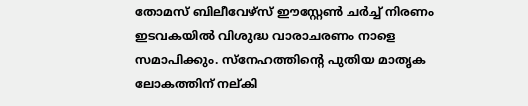തോമസ് ബിലീവേഴ്സ് ഈസ്റ്റേൺ ചർച്ച് നിരണം ഇടവകയിൽ വിശുദ്ധ വാരാചരണം നാളെ സമാപിക്കും. സ്നേഹത്തിന്റെ പുതിയ മാതൃക ലോകത്തിന് നല്കി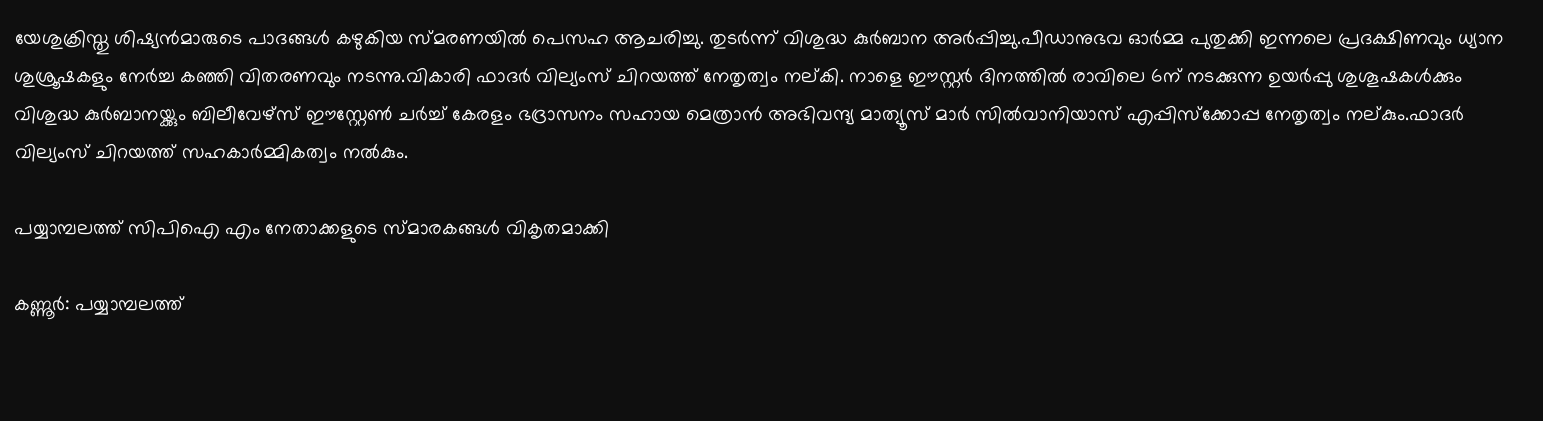യേശുക്രിസ്തു ശിഷ്യൻമാരുടെ പാദങ്ങൾ കഴുകിയ സ്മരണയിൽ പെസഹ ആചരിച്ചു. തുടര്‍ന്ന്‌ വിശുദ്ധ കുർബാന അർപ്പിച്ചു.പീഡാനുഭവ ഓർമ്മ പുതുക്കി ഇന്നലെ പ്രദക്ഷിണവും ധ്യാന ശുശ്രൂഷകളും നേർച്ച കഞ്ഞി വിതരണവും നടന്നു.വികാരി ഫാദർ വില്യംസ് ചിറയത്ത് നേതൃത്വം നല്കി. നാളെ ഈസ്റ്റര്‍ ദിനത്തില്‍ രാവിലെ 6ന് നടക്കുന്ന ഉയർപ്പു ശുശൂഷകൾക്കും വിശുദ്ധ കുർബാനയ്ക്കും ബിലീവേഴ്സ് ഈസ്റ്റേൺ ചർച്ച് കേരളം ഭദ്രാസനം സഹായ മെത്രാന്‍ അഭിവന്ദ്യ മാത്യൂസ് മാര്‍ സിൽവാനിയാസ് എപ്പിസ്ക്കോപ്പ നേതൃത്വം നല്കും.ഫാദർ വില്യംസ് ചിറയത്ത് സഹകാർമ്മികത്വം നല്‍കും.

പയ്യാമ്പലത്ത് സിപിഐ എം നേതാക്കളുടെ സ്മാരകങ്ങൾ വികൃതമാക്കി

കണ്ണൂര്‍: പയ്യാമ്പലത്ത്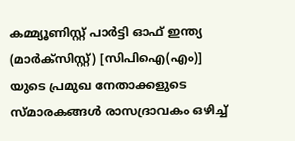കമ്മ്യൂണിസ്റ്റ് പാർട്ടി ഓഫ് ഇന്ത്യ (മാർക്സിസ്റ്റ്) [സിപിഐ(എം)] യുടെ പ്രമുഖ നേതാക്കളുടെ സ്മാരകങ്ങൾ രാസദ്രാവകം ഒഴിച്ച്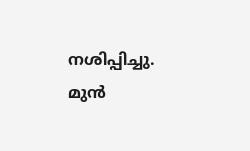നശിപ്പിച്ചു. മുൻ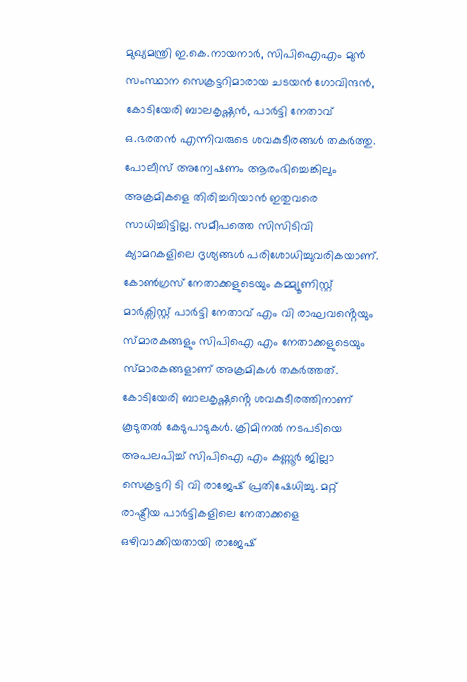മുഖ്യമന്ത്രി ഇ.കെ.നായനാർ, സിപിഐഎം മുൻ സംസ്ഥാന സെക്രട്ടറിമാരായ ചടയൻ ഗോവിന്ദൻ, കോടിയേരി ബാലകൃഷ്ണൻ, പാർട്ടി നേതാവ് ഒ.ഭരതൻ എന്നിവരുടെ ശവകുടീരങ്ങൾ തകർത്തു. പോലീസ് അന്വേഷണം ആരംഭിച്ചെങ്കിലും അക്രമികളെ തിരിച്ചറിയാൻ ഇതുവരെ സാധിച്ചിട്ടില്ല. സമീപത്തെ സിസിടിവി ക്യാമറകളിലെ ദൃശ്യങ്ങൾ പരിശോധിച്ചുവരികയാണ്. കോൺഗ്രസ് നേതാക്കളുടെയും കമ്മ്യൂണിസ്റ്റ് മാർക്സിസ്റ്റ് പാർട്ടി നേതാവ് എം വി രാഘവൻ്റെയും സ്മാരകങ്ങളും സിപിഐ എം നേതാക്കളുടെയും സ്മാരകങ്ങളാണ് അക്രമികൾ തകര്‍ത്തത്. കോടിയേരി ബാലകൃഷ്ണൻ്റെ ശവകുടീരത്തിനാണ് കൂടുതല്‍ കേടുപാടുകള്‍. ക്രിമിനൽ നടപടിയെ അപലപിച്ച് സിപിഐ എം കണ്ണൂർ ജില്ലാ സെക്രട്ടറി ടി വി രാജേഷ് പ്രതിഷേധിച്ചു. മറ്റ് രാഷ്ട്രീയ പാർട്ടികളിലെ നേതാക്കളെ ഒഴിവാക്കിയതായി രാജേഷ്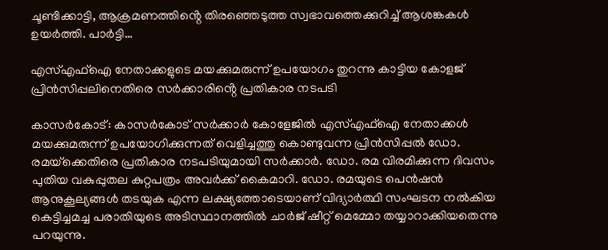ചൂണ്ടിക്കാട്ടി, ആക്രമണത്തിൻ്റെ തിരഞ്ഞെടുത്ത സ്വഭാവത്തെക്കുറിച്ച് ആശങ്കകൾ ഉയർത്തി. പാർട്ടി…

എസ്എഫ്ഐ നേതാക്കളുടെ മയക്കുമരുന്ന് ഉപയോഗം തുറന്നു കാട്ടിയ കോളജ് പ്രിൻസിപ്പലിനെതിരെ സർക്കാരിൻ്റെ പ്രതികാര നടപടി

കാസർകോട്: കാസർകോട് സർക്കാർ കോളേജിൽ എസ്എഫ്ഐ നേതാക്കൾ മയക്കുമരുന്ന് ഉപയോഗിക്കുന്നത് വെളിച്ചത്തു കൊണ്ടുവന്ന പ്രിൻസിപ്പൽ ഡോ. രമയ്‌ക്കെതിരെ പ്രതികാര നടപടിയുമായി സർക്കാർ. ഡോ. രമ വിരമിക്കുന്ന ദിവസം പുതിയ വകുപ്പുതല കുറ്റപത്രം അവർക്ക് കൈമാറി. ഡോ. രമയുടെ പെൻഷൻ ആനുകൂല്യങ്ങൾ തടയുക എന്ന ലക്ഷ്യത്തോടെയാണ് വിദ്യാർത്ഥി സംഘടന നൽകിയ കെട്ടിച്ചമച്ച പരാതിയുടെ അടിസ്ഥാനത്തില്‍ ചാർജ് ഷീറ്റ് മെമ്മോ തയ്യാറാക്കിയതെന്നു പറയുന്നു.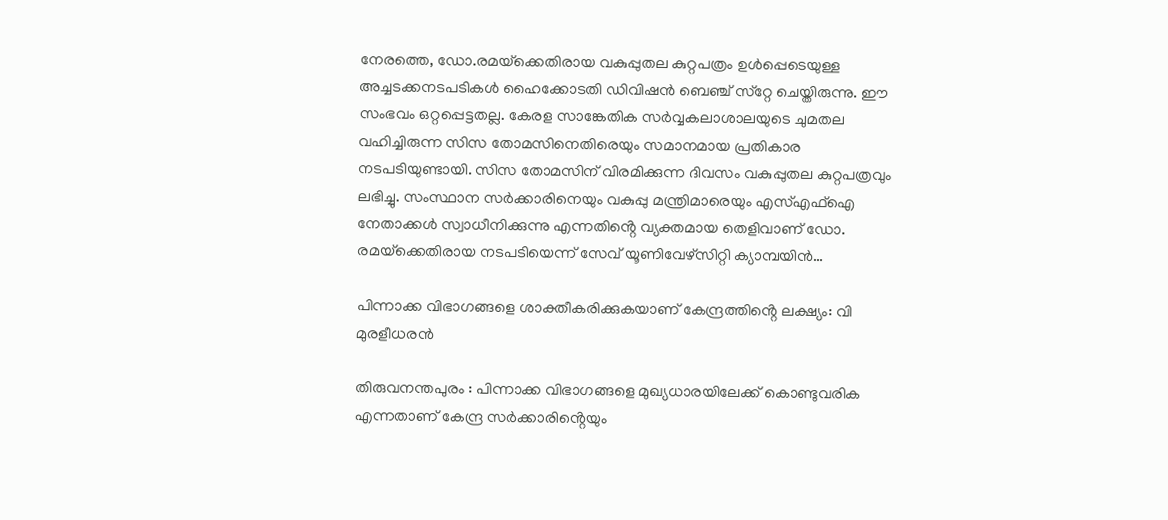നേരത്തെ, ഡോ.രമയ്‌ക്കെതിരായ വകുപ്പുതല കുറ്റപത്രം ഉൾപ്പെടെയുള്ള അച്ചടക്കനടപടികൾ ഹൈക്കോടതി ഡിവിഷൻ ബെഞ്ച് സ്‌റ്റേ ചെയ്തിരുന്നു. ഈ സംഭവം ഒറ്റപ്പെട്ടതല്ല. കേരള സാങ്കേതിക സർവ്വകലാശാലയുടെ ചുമതല വഹിച്ചിരുന്ന സിസ തോമസിനെതിരെയും സമാനമായ പ്രതികാര നടപടിയുണ്ടായി. സിസ തോമസിന് വിരമിക്കുന്ന ദിവസം വകുപ്പുതല കുറ്റപത്രവും ലഭിച്ചു. സംസ്ഥാന സർക്കാരിനെയും വകുപ്പു മന്ത്രിമാരെയും എസ്എഫ്ഐ നേതാക്കൾ സ്വാധീനിക്കുന്നു എന്നതിൻ്റെ വ്യക്തമായ തെളിവാണ് ഡോ. രമയ്‌ക്കെതിരായ നടപടിയെന്ന് സേവ് യൂണിവേഴ്‌സിറ്റി ക്യാമ്പയിൻ…

പിന്നാക്ക വിഭാഗങ്ങളെ ശാക്തീകരിക്കുകയാണ് കേന്ദ്രത്തിൻ്റെ ലക്ഷ്യം: വി മുരളീധരൻ

തിരുവനന്തപുരം : പിന്നാക്ക വിഭാഗങ്ങളെ മുഖ്യധാരയിലേക്ക് കൊണ്ടുവരിക എന്നതാണ് കേന്ദ്ര സർക്കാരിൻ്റെയും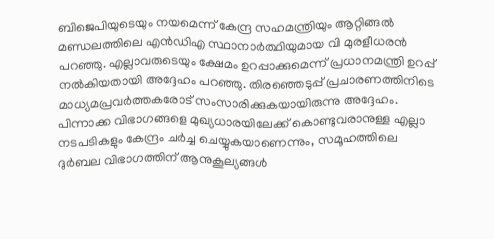ബിജെപിയുടെയും നയമെന്ന് കേന്ദ്ര സഹമന്ത്രിയും ആറ്റിങ്ങൽ മണ്ഡലത്തിലെ എൻഡിഎ സ്ഥാനാർത്ഥിയുമായ വി മുരളീധരൻ പറഞ്ഞു. എല്ലാവരുടെയും ക്ഷേമം ഉറപ്പാക്കുമെന്ന് പ്രധാനമന്ത്രി ഉറപ്പ് നൽകിയതായി അദ്ദേഹം പറഞ്ഞു. തിരഞ്ഞെടുപ്പ് പ്രചാരണത്തിനിടെ മാധ്യമപ്രവർത്തകരോട് സംസാരിക്കുകയായിരുന്നു അദ്ദേഹം. പിന്നാക്ക വിഭാഗങ്ങളെ മുഖ്യധാരയിലേക്ക് കൊണ്ടുവരാനുള്ള എല്ലാ നടപടികളും കേന്ദ്രം ചർച്ച ചെയ്യുകയാണെന്നും, സമൂഹത്തിലെ ദുർബല വിഭാഗത്തിന് ആനുകൂല്യങ്ങൾ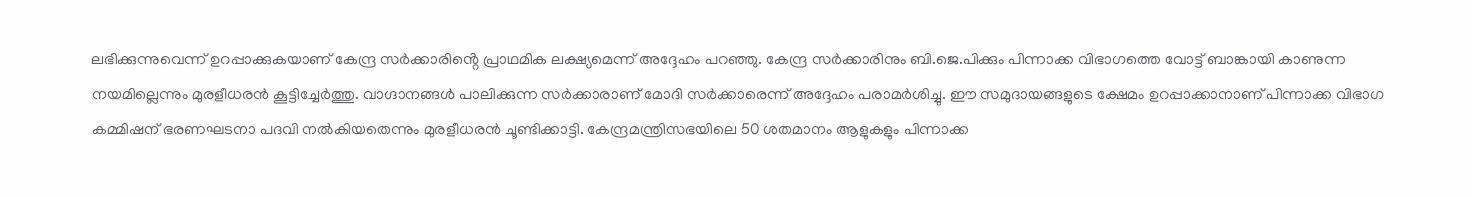ലഭിക്കുന്നുവെന്ന് ഉറപ്പാക്കുകയാണ് കേന്ദ്ര സർക്കാരിൻ്റെ പ്രാഥമിക ലക്ഷ്യമെന്ന് അദ്ദേഹം പറഞ്ഞു. കേന്ദ്ര സർക്കാരിനും ബി.ജെ.പിക്കും പിന്നാക്ക വിഭാഗത്തെ വോട്ട് ബാങ്കായി കാണുന്ന നയമില്ലെന്നും മുരളീധരൻ കൂട്ടിച്ചേർത്തു. വാഗ്ദാനങ്ങൾ പാലിക്കുന്ന സർക്കാരാണ് മോദി സർക്കാരെന്ന് അദ്ദേഹം പരാമർശിച്ചു. ഈ സമുദായങ്ങളുടെ ക്ഷേമം ഉറപ്പാക്കാനാണ് പിന്നാക്ക വിഭാഗ കമ്മിഷന് ഭരണഘടനാ പദവി നൽകിയതെന്നും മുരളീധരൻ ചൂണ്ടിക്കാട്ടി. കേന്ദ്രമന്ത്രിസഭയിലെ 50 ശതമാനം ആളുകളും പിന്നാക്ക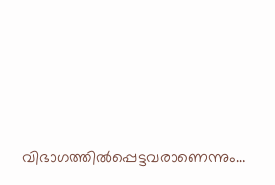വിഭാഗത്തിൽപ്പെട്ടവരാണെന്നും…